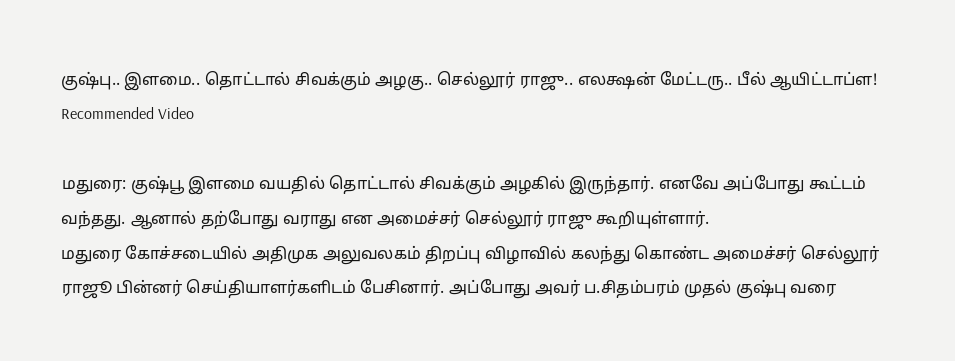குஷ்பு.. இளமை.. தொட்டால் சிவக்கும் அழகு.. செல்லூர் ராஜு.. எலக்ஷன் மேட்டரு.. பீல் ஆயிட்டாப்ள!
Recommended Video

மதுரை: குஷ்பூ இளமை வயதில் தொட்டால் சிவக்கும் அழகில் இருந்தார். எனவே அப்போது கூட்டம் வந்தது. ஆனால் தற்போது வராது என அமைச்சர் செல்லூர் ராஜு கூறியுள்ளார்.
மதுரை கோச்சடையில் அதிமுக அலுவலகம் திறப்பு விழாவில் கலந்து கொண்ட அமைச்சர் செல்லூர் ராஜூ பின்னர் செய்தியாளர்களிடம் பேசினார். அப்போது அவர் ப.சிதம்பரம் முதல் குஷ்பு வரை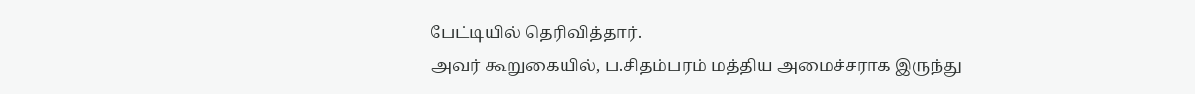பேட்டியில் தெரிவித்தார்.
அவர் கூறுகையில், ப.சிதம்பரம் மத்திய அமைச்சராக இருந்து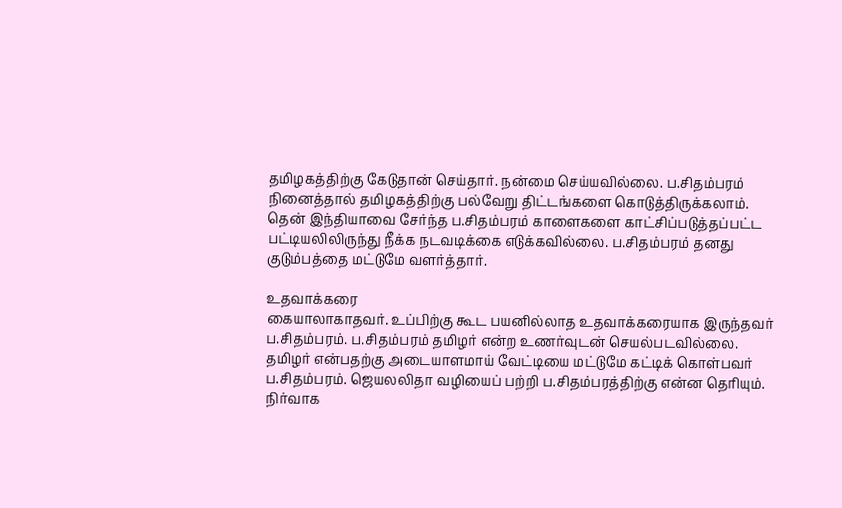தமிழகத்திற்கு கேடுதான் செய்தார். நன்மை செய்யவில்லை. ப.சிதம்பரம் நினைத்தால் தமிழகத்திற்கு பல்வேறு திட்டங்களை கொடுத்திருக்கலாம். தென் இந்தியாவை சேர்ந்த ப.சிதம்பரம் காளைகளை காட்சிப்படுத்தப்பட்ட பட்டியலிலிருந்து நீக்க நடவடிக்கை எடுக்கவில்லை. ப.சிதம்பரம் தனது குடும்பத்தை மட்டுமே வளர்த்தார்.

உதவாக்கரை
கையாலாகாதவர். உப்பிற்கு கூட பயனில்லாத உதவாக்கரையாக இருந்தவர் ப.சிதம்பரம். ப.சிதம்பரம் தமிழர் என்ற உணர்வுடன் செயல்படவில்லை. தமிழர் என்பதற்கு அடையாளமாய் வேட்டியை மட்டுமே கட்டிக் கொள்பவர் ப.சிதம்பரம். ஜெயலலிதா வழியைப் பற்றி ப.சிதம்பரத்திற்கு என்ன தெரியும்.
நிர்வாக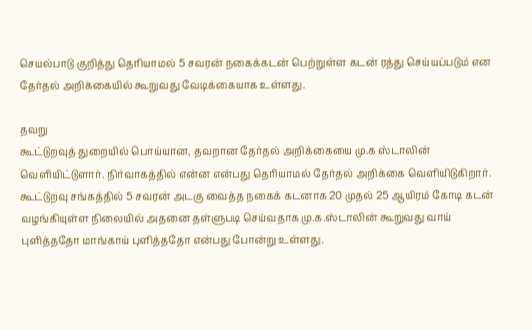செயல்பாடு குறித்து தெரியாமல் 5 சவரன் நகைக்கடன் பெற்றுள்ள கடன் ரத்து செய்யப்படும் என தேர்தல் அறிக்கையில் கூறுவது வேடிக்கையாக உள்ளது.

தவறு
கூட்டுறவுத் துறையில் பொய்யான, தவறான தேர்தல் அறிக்கையை மு.க ஸ்டாலின் வெளியிட்டுளார். நிர்வாகத்தில் என்ன என்பது தெரியாமல் தேர்தல் அறிக்கை வெளியிடுகிறார். கூட்டுறவு சங்கத்தில் 5 சவரன் அடகு வைத்த நகைக் கடனாக 20 முதல் 25 ஆயிரம் கோடி கடன் வழங்கியுள்ள நிலையில் அதனை தள்ளுபடி செய்வதாக மு.க.ஸ்டாலின் கூறுவது வாய் புளித்ததோ மாங்காய் புளித்ததோ என்பது போன்று உள்ளது.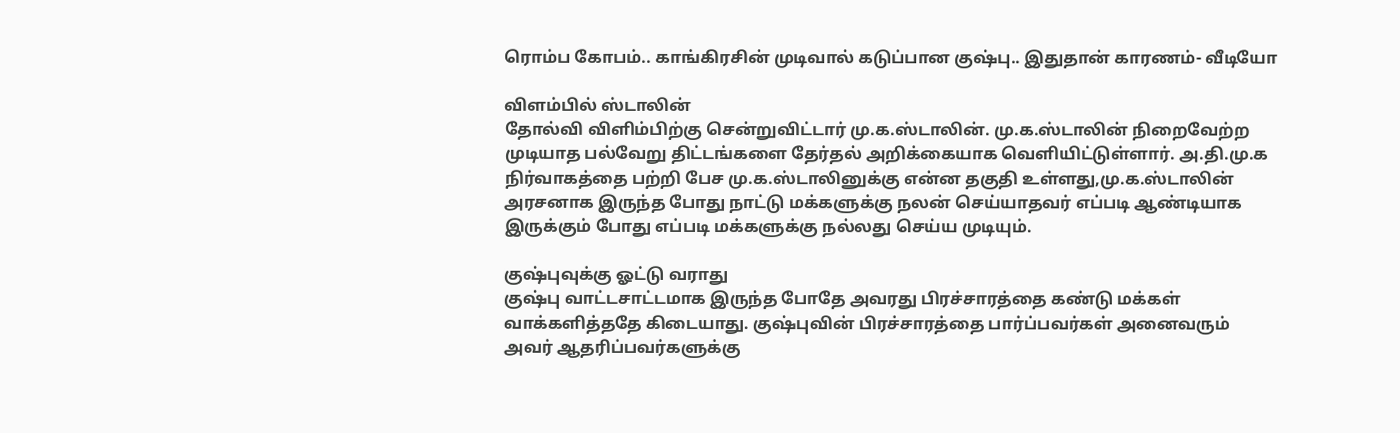ரொம்ப கோபம்.. காங்கிரசின் முடிவால் கடுப்பான குஷ்பு.. இதுதான் காரணம்- வீடியோ

விளம்பில் ஸ்டாலின்
தோல்வி விளிம்பிற்கு சென்றுவிட்டார் மு.க.ஸ்டாலின். மு.க.ஸ்டாலின் நிறைவேற்ற முடியாத பல்வேறு திட்டங்களை தேர்தல் அறிக்கையாக வெளியிட்டுள்ளார். அ.தி.மு.க நிர்வாகத்தை பற்றி பேச மு.க.ஸ்டாலினுக்கு என்ன தகுதி உள்ளது,மு.க.ஸ்டாலின் அரசனாக இருந்த போது நாட்டு மக்களுக்கு நலன் செய்யாதவர் எப்படி ஆண்டியாக இருக்கும் போது எப்படி மக்களுக்கு நல்லது செய்ய முடியும்.

குஷ்புவுக்கு ஓட்டு வராது
குஷ்பு வாட்டசாட்டமாக இருந்த போதே அவரது பிரச்சாரத்தை கண்டு மக்கள் வாக்களித்ததே கிடையாது. குஷ்புவின் பிரச்சாரத்தை பார்ப்பவர்கள் அனைவரும் அவர் ஆதரிப்பவர்களுக்கு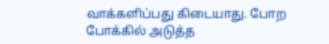வாக்களிப்பது கிடையாது. போற போக்கில் அடுத்த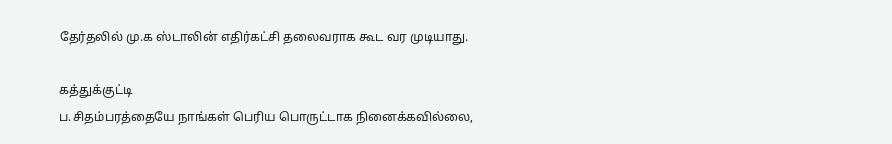தேர்தலில் மு.க ஸ்டாலின் எதிர்கட்சி தலைவராக கூட வர முடியாது.

கத்துக்குட்டி
ப.சிதம்பரத்தையே நாங்கள் பெரிய பொருட்டாக நினைக்கவில்லை,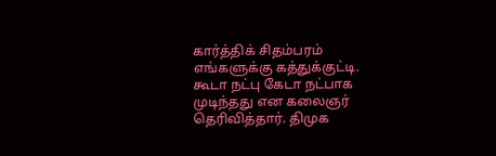கார்த்திக் சிதம்பரம் எங்களுக்கு கத்துக்குட்டி. கூடா நட்பு கேடா நட்பாக முடிந்தது என கலைஞர் தெரிவித்தார். திமுக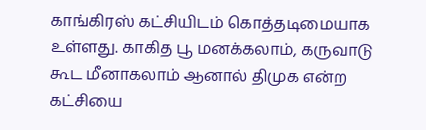காங்கிரஸ் கட்சியிடம் கொத்தடிமையாக உள்ளது. காகித பூ மனக்கலாம், கருவாடு கூட மீனாகலாம் ஆனால் திமுக என்ற கட்சியை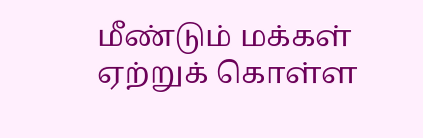மீண்டும் மக்கள் ஏற்றுக் கொள்ள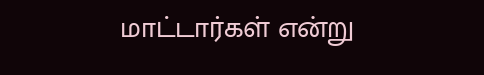மாட்டார்கள் என்று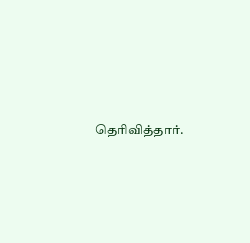தெரிவித்தார்.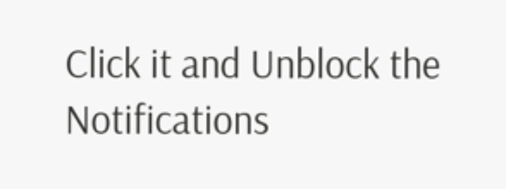Click it and Unblock the Notifications